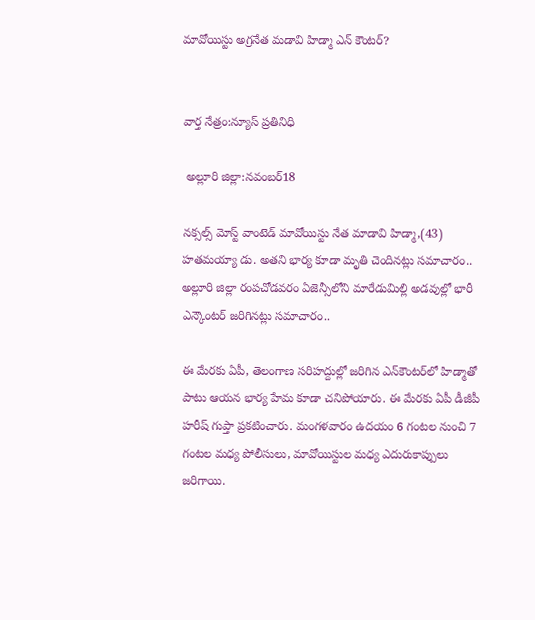మావోయిస్టు అగ్రనేత మడావి హిడ్మా ఎన్ కౌంటర్?


వార్త నేత్రం:న్యూస్ ప్రతినిధి

 అల్లూరి జిల్లా:నవంబర్18

నక్సల్స్ మోస్ట్ వాంటెడ్ మావోయిస్టు నేత మాడావి హిడ్మా,(43) హతమయ్యా డు. అతని భార్య కూడా మృతి చెందినట్లు సమాచారం.. అల్లూరి జిల్లా రంపచోడవరం ఏజెన్సీలోని మారేడుమిల్లి అడవుల్లో భారీ ఎన్కౌంటర్ జరిగినట్లు సమాచారం..

ఈ మేరకు ఏపీ, తెలంగాణ సరిహద్దుల్లో జరిగిన ఎన్‌కౌంటర్‌లో హిడ్మాతో పాటు ఆయన భార్య హేమ కూడా చనిపోయారు. ఈ మేరకు ఏపీ డీజీపీ హరీష్ గుప్తా ప్రకటించారు. మంగళవారం ఉదయం 6 గంటల నుంచి 7 గంటల మధ్య పోలీసులు, మావోయిస్టుల మధ్య ఎదురుకాప్పులు జరిగాయి.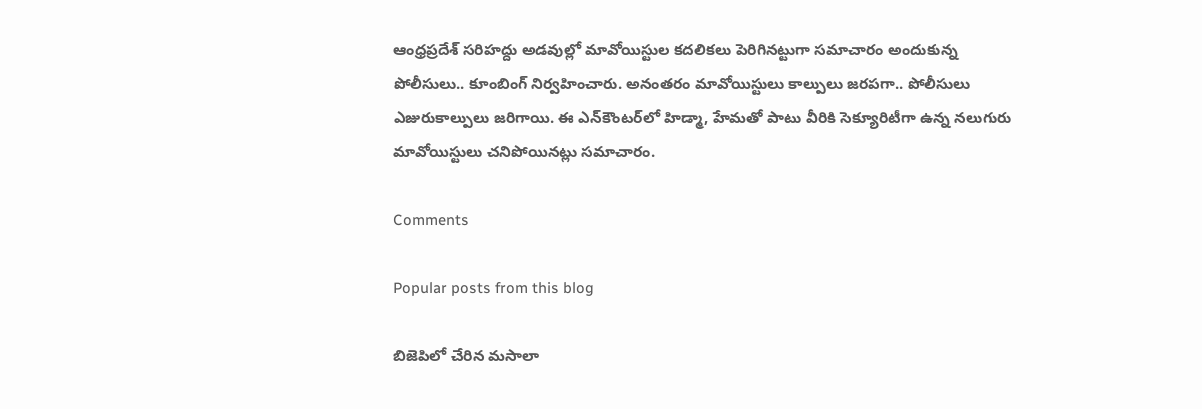ఆంధ్రప్రదేశ్‌ సరిహద్దు అడవుల్లో మావోయిస్టుల కదలికలు పెరిగినట్టుగా సమాచారం అందుకున్న పోలీసులు.. కూంబింగ్ నిర్వహించారు. అనంతరం మావోయిస్టులు కాల్పులు జరపగా.. పోలీసులు ఎజురుకాల్పులు జరిగాయి. ఈ ఎన్‌కౌంటర్‌లో హిడ్మా, హేమతో పాటు వీరికి సెక్యూరిటీగా ఉన్న నలుగురు మావోయిస్టులు చనిపోయినట్లు సమాచారం.

Comments

Popular posts from this blog

బిజెపిలో చేరిన మసాలా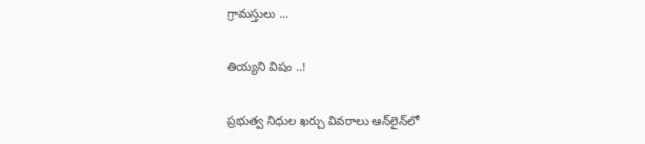గ్రామస్తులు ...

తియ్యని విషం ..!

ప్రభుత్వ నిధుల ఖర్చు వివరాలు ఆన్‌లైన్‌లో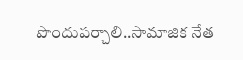పొందుపర్చాలి..సామాజిక నేత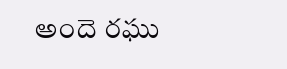అందె రఘు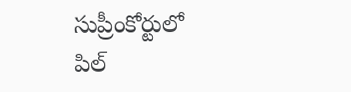సుప్రీంకోర్టులో పిల్